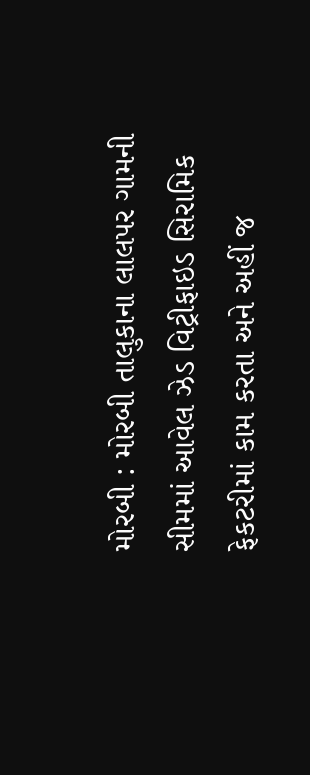મોરબી : મોરબી તાલુકાના લાલપર ગામની સીમમાં આવેલ ઝેડ વિટ્રીફાઇડ સિરામિક ફેકટરીમાં કામ કરતા અને અહીં જ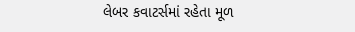લેબર કવાટર્સમાં રહેતા મૂળ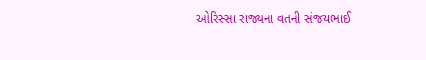ઓરિસ્સા રાજ્યના વતની સંજયભાઈ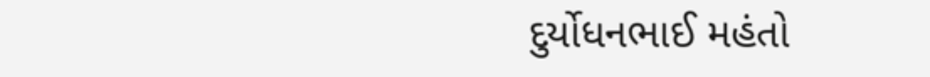દુર્યોધનભાઈ મહંતો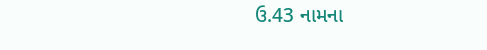ઉ.43 નામના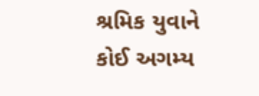શ્રમિક યુવાને કોઈ અગમ્ય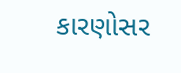કારણોસર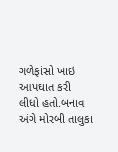ગળેફાંસો ખાઇ આપઘાત કરી લીધો હતો.બનાવ અંગે મોરબી તાલુકા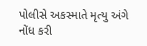પોલીસે અકસ્માતે મૃત્યુ અંગે નોંધ કરી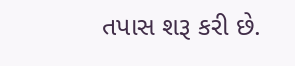તપાસ શરૂ કરી છે.